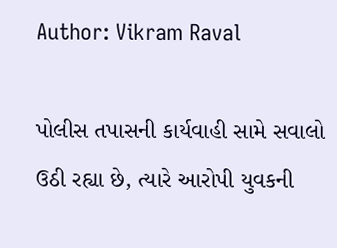Author: Vikram Raval

પોલીસ તપાસની કાર્યવાહી સામે સવાલો ઉઠી રહ્યા છે, ત્યારે આરોપી યુવકની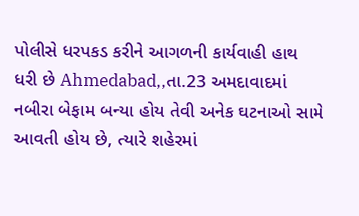પોલીસે ધરપકડ કરીને આગળની કાર્યવાહી હાથ ધરી છે Ahmedabad,,તા.23 અમદાવાદમાં નબીરા બેફામ બન્યા હોય તેવી અનેક ઘટનાઓ સામે આવતી હોય છે, ત્યારે શહેરમાં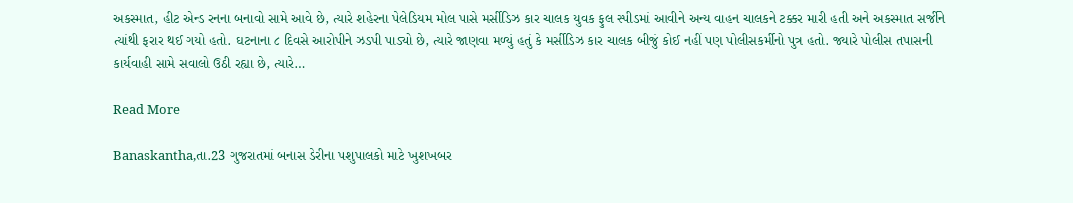અકસ્માત, હીટ એન્ડ રનના બનાવો સામે આવે છે, ત્યારે શહેરના પેલેડિયમ મોલ પાસે મર્સીડિઝ કાર ચાલક યુવક ફુલ સ્પીડમાં આવીને અન્ય વાહન ચાલકને ટક્કર મારી હતી અને અકસ્માત સર્જીને ત્યાંથી ફરાર થઈ ગયો હતો. ઘટનાના ૮ દિવસે આરોપીને ઝડપી પાડ્યો છે, ત્યારે જાણવા મળ્યું હતું કે મર્સીડિઝ કાર ચાલક બીજું કોઈ નહીં પણ પોલીસકર્મીનો પુત્ર હતો. જ્યારે પોલીસ તપાસની કાર્યવાહી સામે સવાલો ઉઠી રહ્યા છે, ત્યારે…

Read More

Banaskantha,તા.23 ગુજરાતમાં બનાસ ડેરીના પશુપાલકો માટે ખુશખબર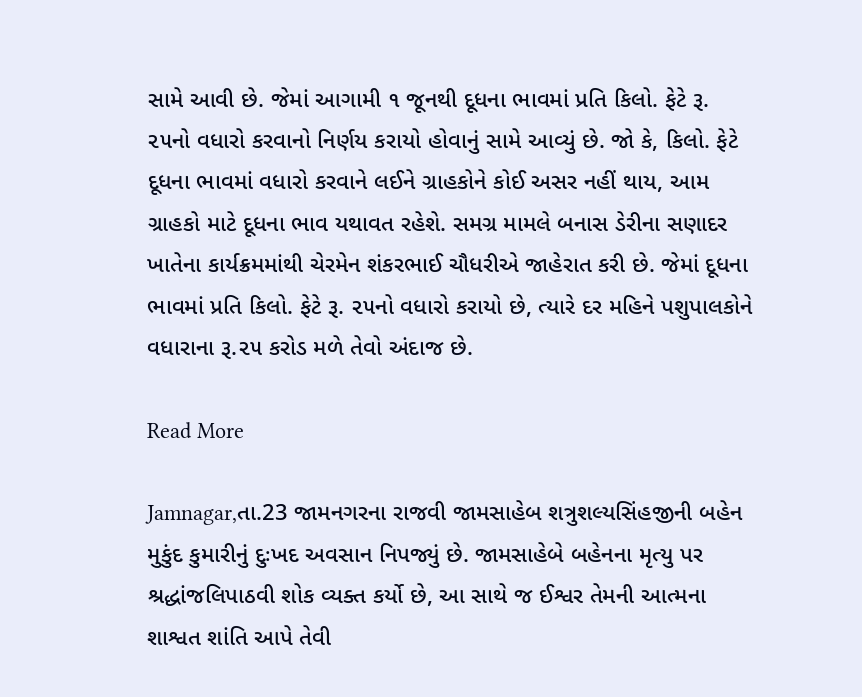સામે આવી છે. જેમાં આગામી ૧ જૂનથી દૂધના ભાવમાં પ્રતિ કિલો. ફેટે રૂ. ૨૫નો વધારો કરવાનો નિર્ણય કરાયો હોવાનું સામે આવ્યું છે. જો કે, કિલો. ફેટે દૂધના ભાવમાં વધારો કરવાને લઈને ગ્રાહકોને કોઈ અસર નહીં થાય, આમ ગ્રાહકો માટે દૂધના ભાવ યથાવત રહેશે. સમગ્ર મામલે બનાસ ડેરીના સણાદર ખાતેના કાર્યક્રમમાંથી ચેરમેન શંકરભાઈ ચૌધરીએ જાહેરાત કરી છે. જેમાં દૂધના ભાવમાં પ્રતિ કિલો. ફેટે રૂ. ૨૫નો વધારો કરાયો છે, ત્યારે દર મહિને પશુપાલકોને વધારાના રૂ.૨૫ કરોડ મળે તેવો અંદાજ છે.

Read More

Jamnagar,તા.23 જામનગરના રાજવી જામસાહેબ શત્રુશલ્યસિંહજીની બહેન મુકુંદ કુમારીનું દુઃખદ અવસાન નિપજ્યું છે. જામસાહેબે બહેનના મૃત્યુ પર શ્રદ્ધાંજલિપાઠવી શોક વ્યક્ત કર્યો છે, આ સાથે જ ઈશ્વર તેમની આત્મના શાશ્વત શાંતિ આપે તેવી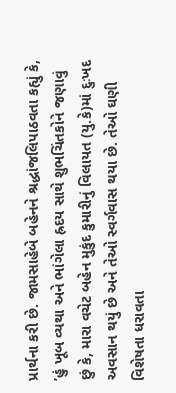પ્રાર્થના કરી છે. જામસાહેબે બહેનને શ્રદ્ધાંજલિપાઠવતા કહ્યું કે, ’હું ખૂબ વ્યથા અને ભાંગેલા હ્રદય સાથે શુભચિંતકોને જણાવું છું કે, મારા વચેટ બહેન મુકુંદ કુમારીનું વિલાયત (યુ.કે)માં દુઃખદ અવસાન થયું છે અને તેઓ સ્વર્ગવાસ થયા છે. તેઓ ઘણી વિશેષતા ધરાવતા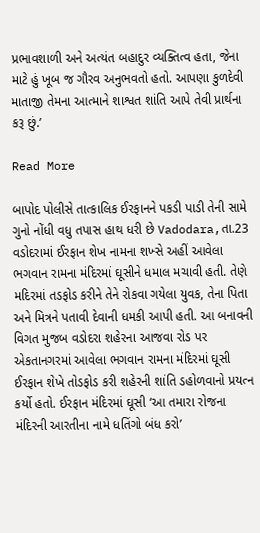પ્રભાવશાળી અને અત્યંત બહાદુર વ્યક્તિત્વ હતા, જેના માટે હું ખૂબ જ ગૌરવ અનુભવતો હતો. આપણા કુળદેવી માતાજી તેમના આત્માને શાશ્વત શાંતિ આપે તેવી પ્રાર્થના કરૂ છું.’

Read More

બાપોદ પોલીસે તાત્કાલિક ઈરફાનને પકડી પાડી તેની સામે ગુનો નોંધી વધુ તપાસ હાથ ધરી છે Vadodara,તા.23 વડોદરામાં ઈરફાન શેખ નામના શખ્સે અહીં આવેલા ભગવાન રામના મંદિરમાં ઘૂસીને ધમાલ મચાવી હતી. તેણે મદિરમાં તડફોડ કરીને તેને રોકવા ગયેલા યુવક, તેના પિતા અને મિત્રને પતાવી દેવાની ધમકી આપી હતી. આ બનાવની વિગત મુજબ વડોદરા શહેરના આજવા રોડ પર એકતાનગરમાં આવેલા ભગવાન રામના મંદિરમાં ઘૂસી ઈરફાન શેખે તોડફોડ કરી શહેરની શાંતિ ડહોળવાનો પ્રયત્ન કર્યો હતો. ઈરફાન મંદિરમાં ઘૂસી ‘આ તમારા રોજના મંદિરની આરતીના નામે ધતિંગો બંધ કરો’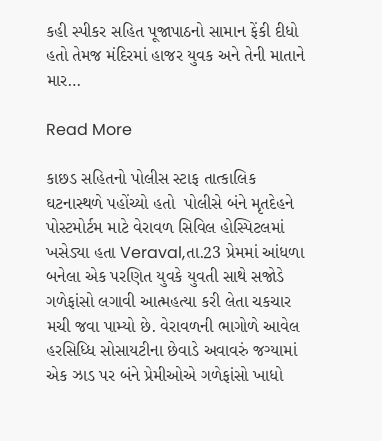કહી સ્પીકર સહિત પૂજાપાઠનો સામાન ફેંકી દીધો હતો તેમજ મંદિરમાં હાજર યુવક અને તેની માતાને માર…

Read More

કાછડ સહિતનો પોલીસ સ્ટાફ તાત્કાલિક ઘટનાસ્થળે પહોંચ્યો હતો  પોલીસે બંને મૃતદેહને પોસ્ટમોર્ટમ માટે વેરાવળ સિવિલ હોસ્પિટલમાં ખસેડ્યા હતા Veraval,તા.23 પ્રેમમાં આંધળા બનેલા એક પરણિત યુવકે યુવતી સાથે સજોડે ગળેફાંસો લગાવી આત્મહત્યા કરી લેતા ચકચાર મચી જવા પામ્યો છે. વેરાવળની ભાગોળે આવેલ હરસિધ્ધિ સોસાયટીના છેવાડે અવાવરું જગ્યામાં એક ઝાડ પર બંને પ્રેમીઓએ ગળેફાંસો ખાધો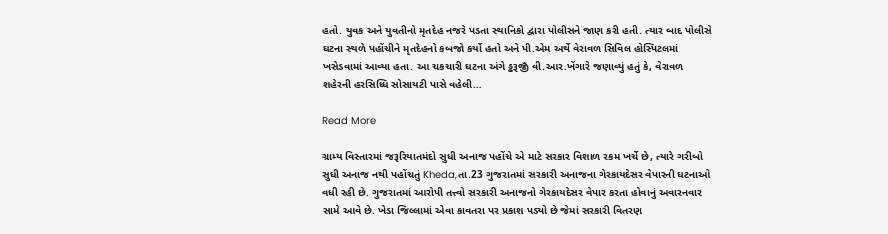હતો. યુવક અને યુવતીનો મૃતદેહ નજરે પડતા સ્થાનિકો દ્વારા પોલીસને જાણ કરી હતી. ત્યાર બાદ પોલીસે ઘટના સ્થળે પહોંચીને મૃતદેહનો કબજો કર્યો હતો અને પી.એમ અર્થે વેરાવળ સિવિલ હોસ્પિટલમાં ખસેડવામાં આવ્યા હતા. આ ચકચારી ઘટના અંગે ડ્ઢરૂજીઁ વી.આર.ખેંગારે જણાવ્યું હતું કે, વેરાવળ શહેરની હરસિધ્ધિ સોસાયટી પાસે વહેલી…

Read More

ગ્રામ્ય વિસ્તારમાં જરૂરિયાતમંદો સુધી અનાજ પહોંચે એ માટે સરકાર વિશાળ રકમ ખર્ચે છે, ત્યારે ગરીબો સુધી અનાજ નથી પહોંચતું Kheda,તા.23 ગુજરાતમાં સરકારી અનાજના ગેરકાયદેસર વેપારની ઘટનાઓ વધી રહી છે. ગુજરાતમાં આરોપી તત્ત્વો સરકારી અનાજનો ગેરકાયદેસર વેપાર કરતા હોવાનું અવારનવાર સામે આવે છે. ખેડા જિલ્લામાં એવા કાવતરા પર પ્રકાશ પડ્યો છે જેમાં સરકારી વિતરણ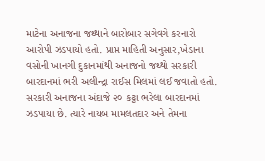માટેના અનાજના જથ્થાને બારોબાર સગેવગે કરનારો આરોપી ઝડપાયો હતો. પ્રાપ્ત માહિતી અનુસાર,ખેડાના વસોની ખાનગી દુકાનમાંથી અનાજનો જથ્થો સરકારી બારદાનમાં ભરી અલીન્દ્રા રાઈસ મિલમાં લઈ જવાતો હતો. સરકારી અનાજના અંદાજે ૨૦ કટ્ટા ભરેલા બારદાનમાં ઝડપાયા છે. ત્યારે નાયબ મામલતદાર અને તેમના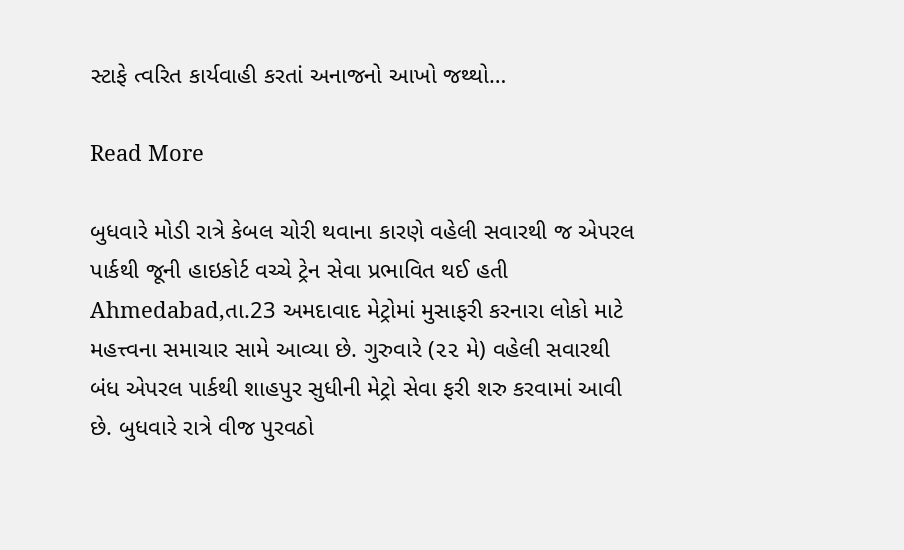સ્ટાફે ત્વરિત કાર્યવાહી કરતાં અનાજનો આખો જથ્થો…

Read More

બુધવારે મોડી રાત્રે કેબલ ચોરી થવાના કારણે વહેલી સવારથી જ એપરલ પાર્કથી જૂની હાઇકોર્ટ વચ્ચે ટ્રેન સેવા પ્રભાવિત થઈ હતી Ahmedabad,તા.23 અમદાવાદ મેટ્રોમાં મુસાફરી કરનારા લોકો માટે મહત્ત્વના સમાચાર સામે આવ્યા છે. ગુરુવારે (૨૨ મે) વહેલી સવારથી બંધ એપરલ પાર્કથી શાહપુર સુધીની મેટ્રો સેવા ફરી શરુ કરવામાં આવી છે. બુધવારે રાત્રે વીજ પુરવઠો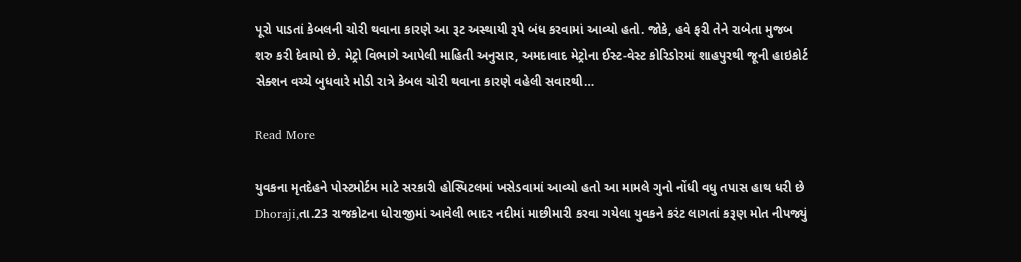પૂરો પાડતાં કેબલની ચોરી થવાના કારણે આ રૂટ અસ્થાયી રૂપે બંધ કરવામાં આવ્યો હતો. જોકે, હવે ફરી તેને રાબેતા મુજબ શરુ કરી દેવાયો છે. મેટ્રો વિભાગે આપેલી માહિતી અનુસાર, અમદાવાદ મેટ્રોના ઈસ્ટ-વેસ્ટ કોરિડોરમાં શાહપુરથી જૂની હાઇકોર્ટ સેક્શન વચ્ચે બુધવારે મોડી રાત્રે કેબલ ચોરી થવાના કારણે વહેલી સવારથી…

Read More

યુવકના મૃતદેહને પોસ્ટમોર્ટમ માટે સરકારી હોસ્પિટલમાં ખસેડવામાં આવ્યો હતો આ મામલે ગુનો નોંધી વધુ તપાસ હાથ ધરી છે Dhoraji,તા.23 રાજકોટના ધોરાજીમાં આવેલી ભાદર નદીમાં માછીમારી કરવા ગયેલા યુવકને કરંટ લાગતાં કરૂણ મોત નીપજ્યું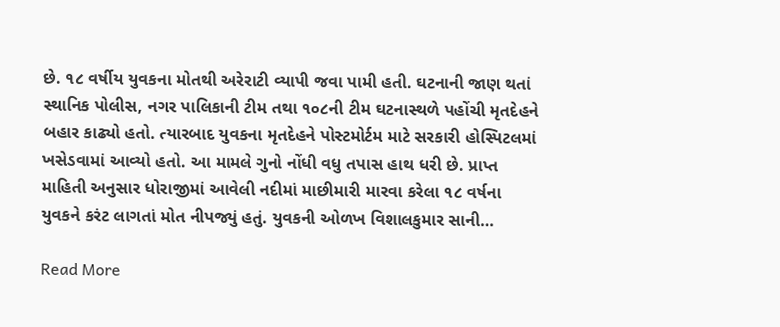છે. ૧૮ વર્ષીય યુવકના મોતથી અરેરાટી વ્યાપી જવા પામી હતી. ઘટનાની જાણ થતાં સ્થાનિક પોલીસ, નગર પાલિકાની ટીમ તથા ૧૦૮ની ટીમ ઘટનાસ્થળે પહોંચી મૃતદેહને બહાર કાઢ્યો હતો. ત્યારબાદ યુવકના મૃતદેહને પોસ્ટમોર્ટમ માટે સરકારી હોસ્પિટલમાં ખસેડવામાં આવ્યો હતો. આ મામલે ગુનો નોંધી વધુ તપાસ હાથ ધરી છે. પ્રાપ્ત માહિતી અનુસાર ધોરાજીમાં આવેલી નદીમાં માછીમારી મારવા કરેલા ૧૮ વર્ષના યુવકને કરંટ લાગતાં મોત નીપજ્યું હતું. યુવકની ઓળખ વિશાલકુમાર સાની…

Read More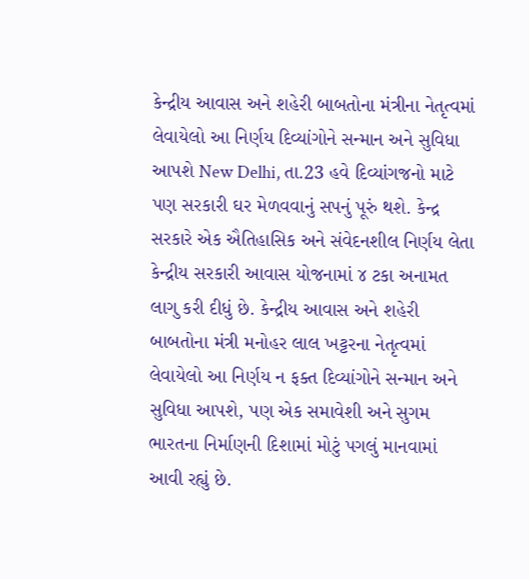કેન્દ્રીય આવાસ અને શહેરી બાબતોના મંત્રીના નેતૃત્વમાં લેવાયેલો આ નિર્ણય દિવ્યાંગોને સન્માન અને સુવિધા આપશે New Delhi, તા.23 હવે દિવ્યાંગજનો માટે પણ સરકારી ઘર મેળવવાનું સપનું પૂરું થશે. કેન્દ્ર સરકારે એક ઐતિહાસિક અને સંવેદનશીલ નિર્ણય લેતા કેન્દ્રીય સરકારી આવાસ યોજનામાં ૪ ટકા અનામત લાગુ કરી દીધું છે. કેન્દ્રીય આવાસ અને શહેરી બાબતોના મંત્રી મનોહર લાલ ખટ્ટરના નેતૃત્વમાં લેવાયેલો આ નિર્ણય ન ફક્ત દિવ્યાંગોને સન્માન અને સુવિધા આપશે, પણ એક સમાવેશી અને સુગમ ભારતના નિર્માણની દિશામાં મોટું પગલું માનવામાં આવી રહ્યું છે.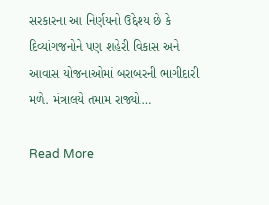સરકારના આ નિર્ણયનો ઉદ્દેશ્ય છે કે દિવ્યાંગજનોને પણ શહેરી વિકાસ અને આવાસ યોજનાઓમાં બરાબરની ભાગીદારી મળે. મંત્રાલયે તમામ રાજ્યો…

Read More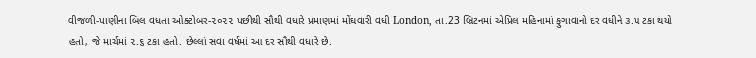વીજળી-પાણીના બિલ વધતા ઓક્ટોબર-૨૦૨૨ પછીથી સૌથી વધારે પ્રમાણમાં મોંઘવારી વધી London, તા.23 બ્રિટનમાં એપ્રિલ મહિનામાં ફુગાવાનો દર વધીને ૩.૫ ટકા થયો હતો, જે માર્ચમાં ૨.૬ ટકા હતો. છેલ્લાં સવા વર્ષમાં આ દર સૌથી વધારે છે.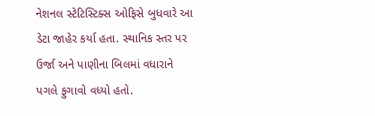નેશનલ સ્ટેટિસ્ટિક્સ ઓફિસે બુધવારે આ ડેટા જાહેર કર્યા હતા. સ્થાનિક સ્તર પર ઉર્જા અને પાણીના બિલમાં વધારાને પગલે ફુગાવો વધ્યો હતો.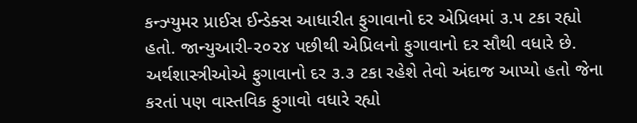કન્ઝ્યુમર પ્રાઈસ ઈન્ડેક્સ આધારીત ફુગાવાનો દર એપ્રિલમાં ૩.૫ ટકા રહ્યો હતો. જાન્યુઆરી-૨૦૨૪ પછીથી એપ્રિલનો ફુગાવાનો દર સૌથી વધારે છે. અર્થશાસ્ત્રીઓએ ફુગાવાનો દર ૩.૩ ટકા રહેશે તેવો અંદાજ આપ્યો હતો જેના કરતાં પણ વાસ્તવિક ફુગાવો વધારે રહ્યો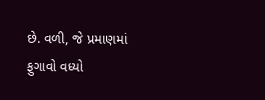છે. વળી, જે પ્રમાણમાં ફુગાવો વધ્યો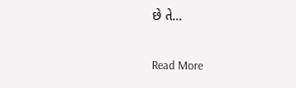છે તે…

Read More